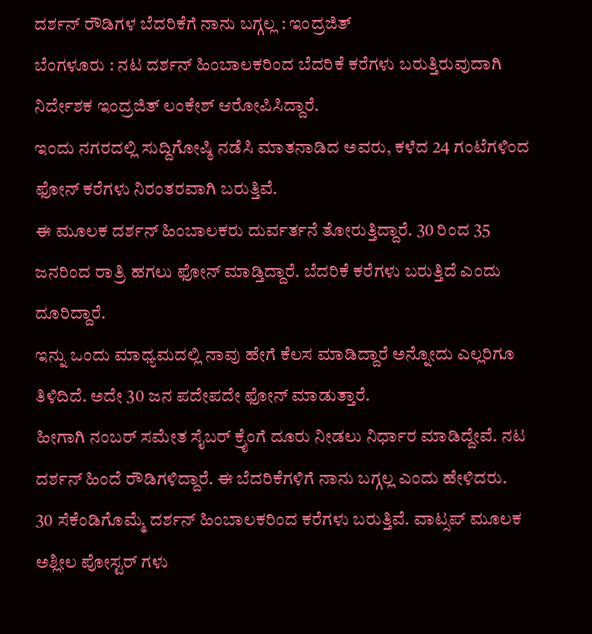ದರ್ಶನ್ ರೌಡಿಗಳ ಬೆದರಿಕೆಗೆ ನಾನು ಬಗ್ಗಲ್ಲ : ಇಂದ್ರಜಿತ್
ಬೆಂಗಳೂರು : ನಟ ದರ್ಶನ್ ಹಿಂಬಾಲಕರಿಂದ ಬೆದರಿಕೆ ಕರೆಗಳು ಬರುತ್ತಿರುವುದಾಗಿ ನಿರ್ದೇಶಕ ಇಂದ್ರಜಿತ್ ಲಂಕೇಶ್ ಆರೋಪಿಸಿದ್ದಾರೆ.
ಇಂದು ನಗರದಲ್ಲಿ ಸುದ್ದಿಗೋಷ್ಠಿ ನಡೆಸಿ ಮಾತನಾಡಿದ ಅವರು, ಕಳೆದ 24 ಗಂಟೆಗಳಿಂದ ಫೋನ್ ಕರೆಗಳು ನಿರಂತರವಾಗಿ ಬರುತ್ತಿವೆ.
ಈ ಮೂಲಕ ದರ್ಶನ್ ಹಿಂಬಾಲಕರು ದುರ್ವರ್ತನೆ ತೋರುತ್ತಿದ್ದಾರೆ. 30 ರಿಂದ 35 ಜನರಿಂದ ರಾತ್ರಿ ಹಗಲು ಫೋನ್ ಮಾಡ್ತಿದ್ದಾರೆ. ಬೆದರಿಕೆ ಕರೆಗಳು ಬರುತ್ತಿದೆ ಎಂದು ದೂರಿದ್ದಾರೆ.
ಇನ್ನು ಒಂದು ಮಾಧ್ಯಮದಲ್ಲಿ ನಾವು ಹೇಗೆ ಕೆಲಸ ಮಾಡಿದ್ದಾರೆ ಅನ್ನೋದು ಎಲ್ಲರಿಗೂ ತಿಳಿದಿದೆ. ಅದೇ 30 ಜನ ಪದೇಪದೇ ಫೋನ್ ಮಾಡುತ್ತಾರೆ.
ಹೀಗಾಗಿ ನಂಬರ್ ಸಮೇತ ಸೈಬರ್ ಕ್ರೈಂಗೆ ದೂರು ನೀಡಲು ನಿರ್ಧಾರ ಮಾಡಿದ್ದೇವೆ. ನಟ ದರ್ಶನ್ ಹಿಂದೆ ರೌಡಿಗಳಿದ್ದಾರೆ. ಈ ಬೆದರಿಕೆಗಳಿಗೆ ನಾನು ಬಗ್ಗಲ್ಲ ಎಂದು ಹೇಳಿದರು.
30 ಸೆಕೆಂಡಿಗೊಮ್ಮೆ ದರ್ಶನ್ ಹಿಂಬಾಲಕರಿಂದ ಕರೆಗಳು ಬರುತ್ತಿವೆ. ವಾಟ್ಸಪ್ ಮೂಲಕ ಅಶ್ಲೀಲ ಪೋಸ್ಟರ್ ಗಳು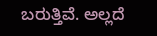ಬರುತ್ತಿವೆ. ಅಲ್ಲದೆ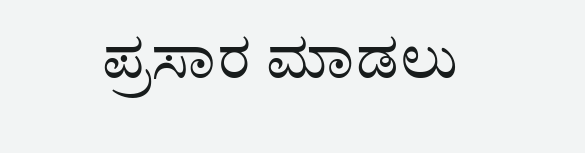ಪ್ರಸಾರ ಮಾಡಲು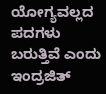ಯೋಗ್ಯವಲ್ಲದ ಪದಗಳು ಬರುತ್ತಿವೆ ಎಂದು ಇಂದ್ರಜಿತ್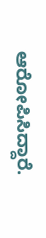ಆರೋಪಿಸಿದ್ದಾರೆ.